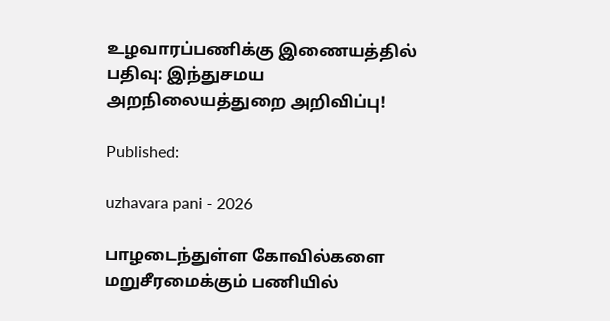உழவாரப்பணிக்கு இணையத்தில் பதிவு: இந்துசமய அறநிலையத்துறை அறிவிப்பு!

Published:

uzhavara pani - 2026

பாழடைந்துள்ள கோவில்களை மறுசீரமைக்கும் பணியில்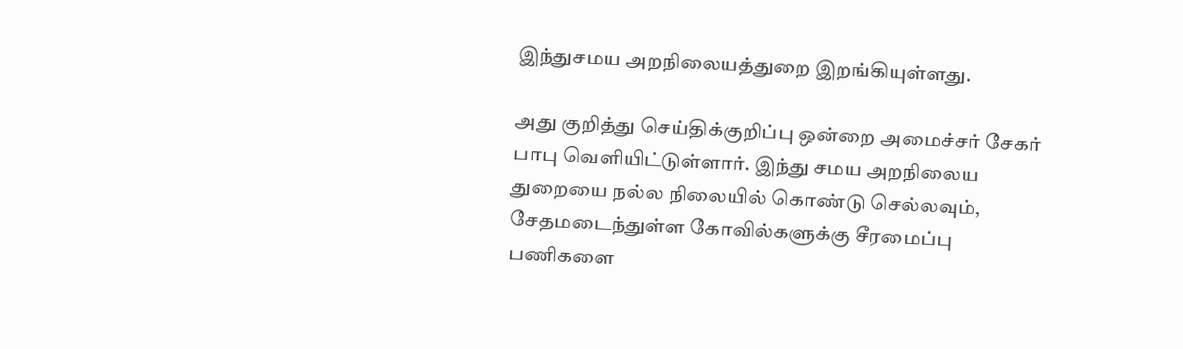இந்துசமய அறநிலையத்துறை இறங்கியுள்ளது.

அது குறித்து செய்திக்குறிப்பு ஒன்றை அமைச்சர் சேகர் பாபு வெளியிட்டுள்ளார். இந்து சமய அறநிலைய துறையை நல்ல நிலையில் கொண்டு செல்லவும், சேதமடைந்துள்ள கோவில்களுக்கு சீரமைப்பு பணிகளை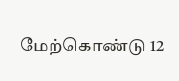மேற்கொண்டு 12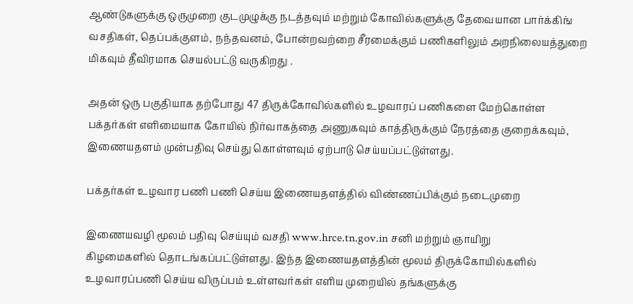ஆண்டுகளுக்கு ஒருமுறை குடமுழுக்கு நடத்தவும் மற்றும் கோவில்களுக்கு தேவையான பார்க்கிங் வசதிகள், தெப்பக்குளம், நந்தவனம், போன்றவற்றை சீரமைக்கும் பணிகளிலும் அறநிலையத்துறை மிகவும் தீவிரமாக செயல்பட்டு வருகிறது .

அதன் ஒரு பகுதியாக தற்போது 47 திருக்கோவில்களில் உழவாரப் பணிகளை மேற்கொள்ள பக்தர்கள் எளிமையாக கோயில் நிர்வாகத்தை அணுகவும் காத்திருக்கும் நேரத்தை குறைக்கவும், இணையதளம் முன்பதிவு செய்து கொள்ளவும் ஏற்பாடு செய்யப்பட்டுள்ளது.

பக்தர்கள் உழவார பணி பணி செய்ய இணையதளத்தில் விண்ணப்பிக்கும் நடைமுறை

இணையவழி மூலம் பதிவு செய்யும் வசதி www.hrce.tn.gov.in சனி மற்றும் ஞாயிறு
கிழமைகளில் தொடங்கப்பட்டுள்ளது. இந்த இணையதளத்தின் மூலம் திருக்கோயில்களில் உழவாரப்பணி செய்ய விருப்பம் உள்ளவர்கள் எளிய முறையில் தங்களுக்கு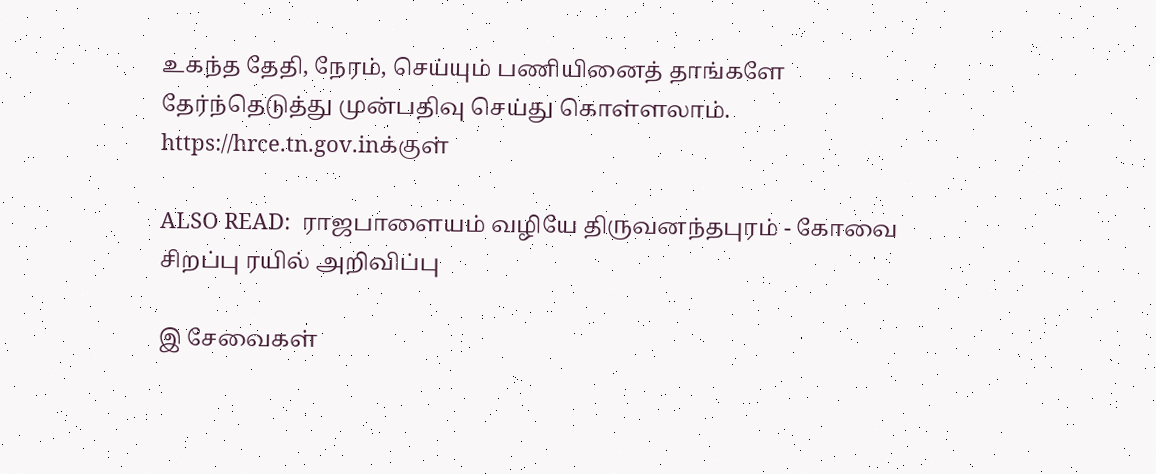உகந்த தேதி, நேரம், செய்யும் பணியினைத் தாங்களே தேர்ந்தெடுத்து முன்பதிவு செய்து கொள்ளலாம்.
https://hrce.tn.gov.inக்குள்

ALSO READ:  ராஜபாளையம் வழியே திருவனந்தபுரம் - கோவை சிறப்பு ரயில் அறிவிப்பு

இ சேவைகள்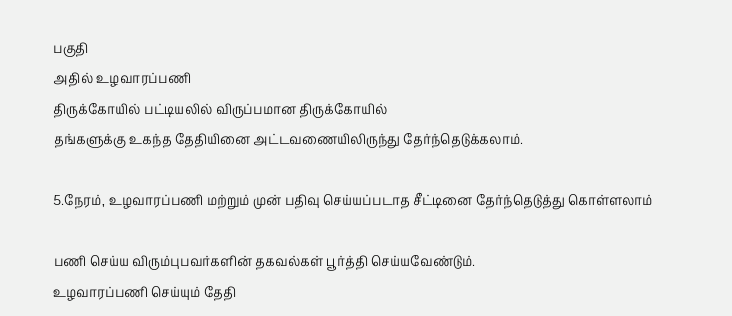பகுதி
அதில் உழவாரப்பணி
திருக்கோயில் பட்டியலில் விருப்பமான திருக்கோயில்
தங்களுக்கு உகந்த தேதியினை அட்டவணையிலிருந்து தேர்ந்தெடுக்கலாம்.

5.நேரம், உழவாரப்பணி மற்றும் முன் பதிவு செய்யப்படாத சீட்டினை தேர்ந்தெடுத்து கொள்ளலாம்

பணி செய்ய விரும்புபவர்களின் தகவல்கள் பூர்த்தி செய்யவேண்டும்.
உழவாரப்பணி செய்யும் தேதி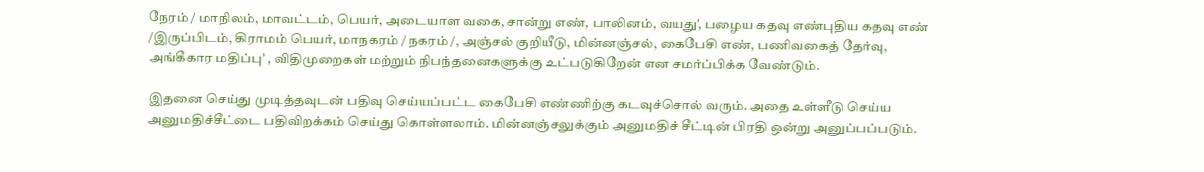நேரம் / மாநிலம், மாவட்டம், பெயர், அடையாள வகை, சான்று எண், பாலினம், வயது’, பழைய கதவு எண்புதிய கதவு எண் /இருப்பிடம், கிராமம் பெயர், மாநகரம் / நகரம் /, அஞ்சல் குறியீடு, மின்னஞ்சல், கைபேசி எண், பணிவகைத் தேர்வு, அங்கீகார மதிப்பு’ , விதிமுறைகள் மற்றும் நிபந்தனைகளுக்கு உட்படுகிறேன் என சமர்ப்பிக்க வேண்டும்.

இதனை செய்து முடித்தவுடன் பதிவு செய்யப்பட்ட கைபேசி எண்ணிற்கு கடவுச்சொல் வரும். அதை உள்ளீடு செய்ய அனுமதிச்சீட்டை பதிவிறக்கம் செய்து கொள்ளலாம். மின்னஞ்சலுக்கும் அனுமதிச் சீட்டின் பிரதி ஒன்று அனுப்பப்படும்.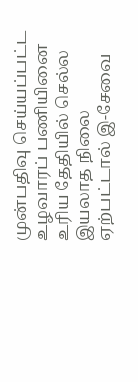முன்பதிவு செய்யப்பட்ட உழவாரப் பணியினை உரிய தேதியில் செல்ல இயலாத நிலை ஏற்பட்டால் இ-சேவை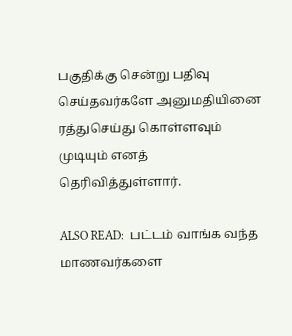பகுதிக்கு சென்று பதிவு செய்தவர்களே அனுமதியினை ரத்துசெய்து கொள்ளவும் முடியும் எனத் தெரிவித்துள்ளார்.

ALSO READ:  பட்டம் வாங்க வந்த மாணவர்களை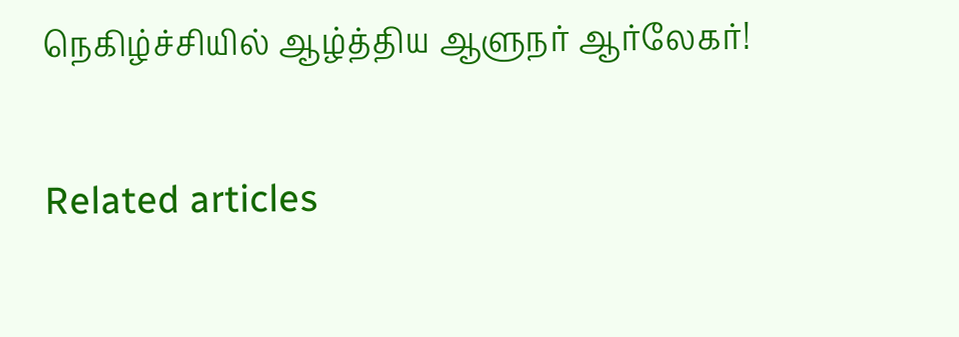நெகிழ்ச்சியில் ஆழ்த்திய ஆளுநர் ஆர்லேகர்!

Related articles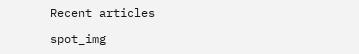Recent articles

spot_img